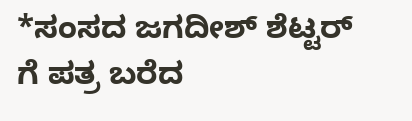*ಸಂಸದ ಜಗದೀಶ್ ಶೆಟ್ಟರ್ ಗೆ ಪತ್ರ ಬರೆದ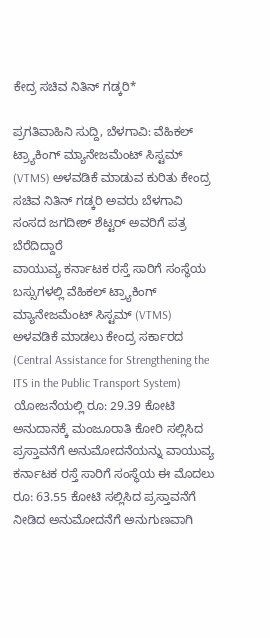ಕೇದ್ರ ಸಚಿವ ನಿತಿನ್ ಗಡ್ಕರಿ*

ಪ್ರಗತಿವಾಹಿನಿ ಸುದ್ದಿ, ಬೆಳಗಾವಿ: ವೆಹಿಕಲ್ ಟ್ರ್ಯಾಕಿಂಗ್ ಮ್ಯಾನೇಜಮೆಂಟ್ ಸಿಸ್ಟಮ್ (VTMS) ಅಳವಡಿಕೆ ಮಾಡುವ ಕುರಿತು ಕೇಂದ್ರ ಸಚಿವ ನಿತಿನ್ ಗಡ್ಕರಿ ಅವರು ಬೆಳಗಾವಿ ಸಂಸದ ಜಗದೀಶ್ ಶೆಟ್ಟರ್ ಅವರಿಗೆ ಪತ್ರ ಬೆರೆದಿದ್ದಾರೆ
ವಾಯುವ್ಯ ಕರ್ನಾಟಕ ರಸ್ತೆ ಸಾರಿಗೆ ಸಂಸ್ಥೆಯ ಬಸ್ಸುಗಳಲ್ಲಿ ವೆಹಿಕಲ್ ಟ್ರ್ಯಾಕಿಂಗ್ ಮ್ಯಾನೇಜಮೆಂಟ್ ಸಿಸ್ಟಮ್ (VTMS) ಅಳವಡಿಕೆ ಮಾಡಲು ಕೇಂದ್ರ ಸರ್ಕಾರದ (Central Assistance for Strengthening the ITS in the Public Transport System) ಯೋಜನೆಯಲ್ಲಿ ರೂ: 29.39 ಕೋಟಿ ಅನುದಾನಕ್ಕೆ ಮಂಜೂರಾತಿ ಕೋರಿ ಸಲ್ಲಿಸಿದ ಪ್ರಸ್ತಾವನೆಗೆ ಅನುಮೋದನೆಯನ್ನು ವಾಯುವ್ಯ ಕರ್ನಾಟಕ ರಸ್ತೆ ಸಾರಿಗೆ ಸಂಸ್ಥೆಯ ಈ ಮೊದಲು ರೂ: 63.55 ಕೋಟಿ ಸಲ್ಲಿಸಿದ ಪ್ರಸ್ತಾವನೆಗೆ ನೀಡಿದ ಅನುಮೋದನೆಗೆ ಅನುಗುಣವಾಗಿ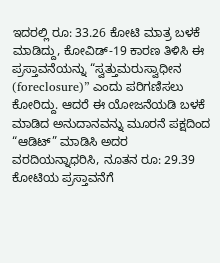ಇದರಲ್ಲಿ ರೂ: 33.26 ಕೋಟಿ ಮಾತ್ರ ಬಳಕೆ ಮಾಡಿದ್ದು, ಕೋವಿಡ್-19 ಕಾರಣ ತಿಳಿಸಿ ಈ ಪ್ರಸ್ತಾವನೆಯನ್ನು “ಸ್ವತ್ತುಮರುಸ್ವಾಧೀನ (foreclosure)” ಎಂದು ಪರಿಗಣಿಸಲು ಕೋರಿದ್ದು. ಆದರೆ ಈ ಯೋಜನೆಯಡಿ ಬಳಕೆ ಮಾಡಿದ ಅನುದಾನವನ್ನು ಮೂರನೆ ಪಕ್ಷದಿಂದ “ಆಡಿಟ್” ಮಾಡಿಸಿ ಅದರ ವರದಿಯನ್ನಾಧರಿಸಿ, ನೂತನ ರೂ: 29.39 ಕೋಟಿಯ ಪ್ರಸ್ತಾವನೆಗೆ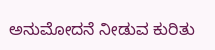ಅನುಮೋದನೆ ನೀಡುವ ಕುರಿತು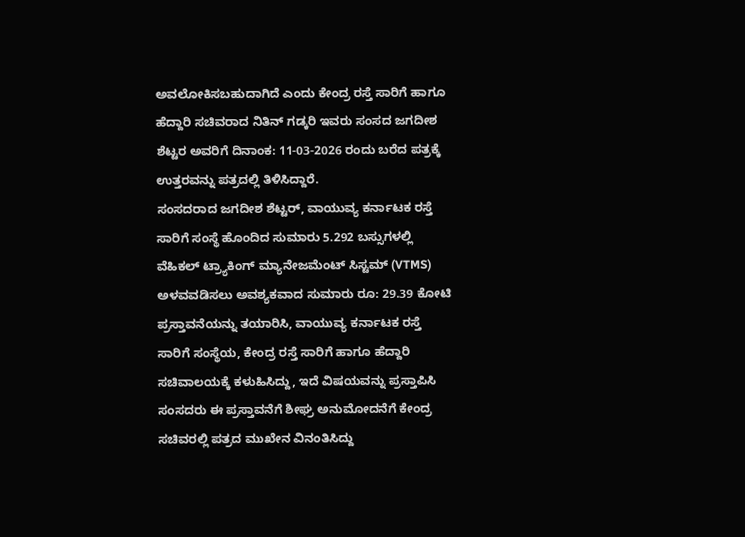ಅವಲೋಕಿಸಬಹುದಾಗಿದೆ ಎಂದು ಕೇಂದ್ರ ರಸ್ತೆ ಸಾರಿಗೆ ಹಾಗೂ ಹೆದ್ದಾರಿ ಸಚಿವರಾದ ನಿತಿನ್ ಗಡ್ಕರಿ ಇವರು ಸಂಸದ ಜಗದೀಶ ಶೆಟ್ಟರ ಅವರಿಗೆ ದಿನಾಂಕ: 11-03-2026 ರಂದು ಬರೆದ ಪತ್ರಕ್ಕೆ ಉತ್ತರವನ್ನು ಪತ್ರದಲ್ಲಿ ತಿಳಿಸಿದ್ದಾರೆ.
ಸಂಸದರಾದ ಜಗದೀಶ ಶೆಟ್ಟರ್, ವಾಯುವ್ಯ ಕರ್ನಾಟಕ ರಸ್ತೆ ಸಾರಿಗೆ ಸಂಸ್ಥೆ ಹೊಂದಿದ ಸುಮಾರು 5.292 ಬಸ್ಸುಗಳಲ್ಲಿ ವೆಹಿಕಲ್ ಟ್ರ್ಯಾಕಿಂಗ್ ಮ್ಯಾನೇಜಮೆಂಟ್ ಸಿಸ್ಟಮ್ (VTMS) ಅಳವವಡಿಸಲು ಅವಶ್ಯಕವಾದ ಸುಮಾರು ರೂ: 29.39 ಕೋಟಿ ಪ್ರಸ್ತಾವನೆಯನ್ನು ತಯಾರಿಸಿ, ವಾಯುವ್ಯ ಕರ್ನಾಟಕ ರಸ್ತೆ ಸಾರಿಗೆ ಸಂಸ್ಥೆಯ, ಕೇಂದ್ರ ರಸ್ತೆ ಸಾರಿಗೆ ಹಾಗೂ ಹೆದ್ದಾರಿ ಸಚಿವಾಲಯಕ್ಕೆ ಕಳುಹಿಸಿದ್ದು, ಇದೆ ವಿಷಯವನ್ನು ಪ್ರಸ್ತಾಪಿಸಿ ಸಂಸದರು ಈ ಪ್ರಸ್ತಾವನೆಗೆ ಶೀಘ್ರ ಅನುಮೋದನೆಗೆ ಕೇಂದ್ರ ಸಚಿವರಲ್ಲಿ ಪತ್ರದ ಮುಖೇನ ವಿನಂತಿಸಿದ್ದು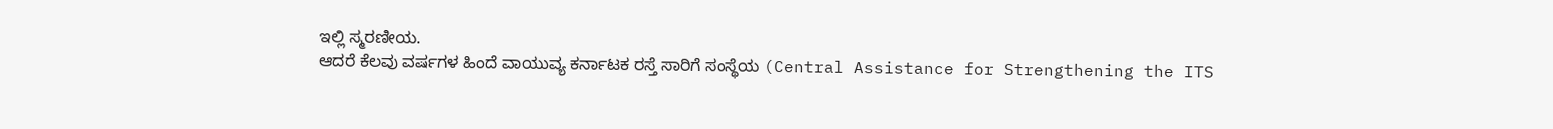ಇಲ್ಲಿ ಸ್ಮರಣೀಯ.
ಆದರೆ ಕೆಲವು ವರ್ಷಗಳ ಹಿಂದೆ ವಾಯುವ್ಯ ಕರ್ನಾಟಕ ರಸ್ತೆ ಸಾರಿಗೆ ಸಂಸ್ಥೆಯ (Central Assistance for Strengthening the ITS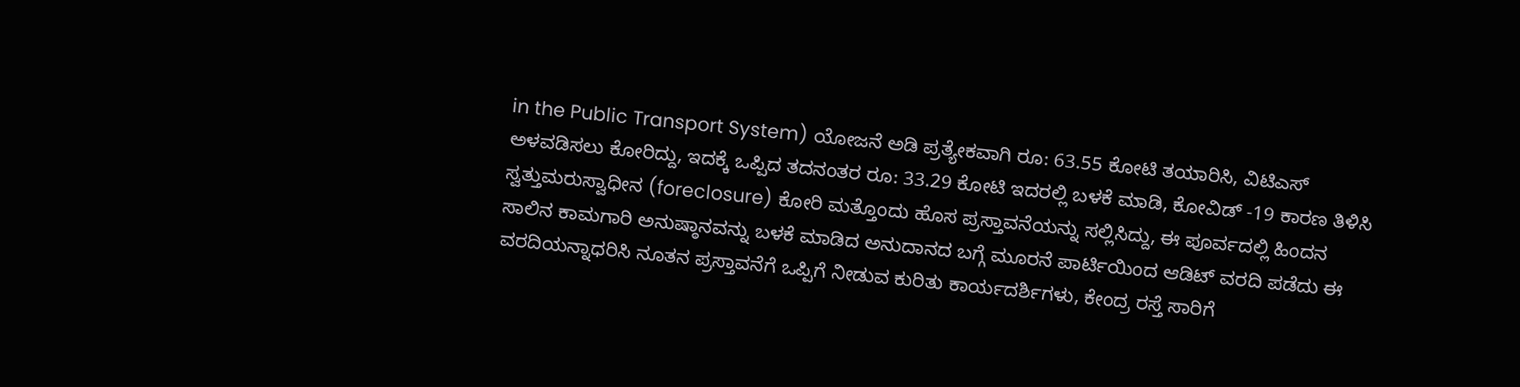in the Public Transport System) ಯೋಜನೆ ಅಡಿ ಪ್ರತ್ಯೇಕವಾಗಿ ರೂ: 63.55 ಕೋಟಿ ತಯಾರಿಸಿ, ವಿಟಿಎಸ್ ಅಳವಡಿಸಲು ಕೋರಿದ್ದು, ಇದಕ್ಕೆ ಒಪ್ಪಿದ ತದನಂತರ ರೂ: 33.29 ಕೋಟಿ ಇದರಲ್ಲಿ ಬಳಕೆ ಮಾಡಿ, ಕೋವಿಡ್ -19 ಕಾರಣ ತಿಳಿಸಿ ಸ್ವತ್ತುಮರುಸ್ವಾಧೀನ (foreclosure) ಕೋರಿ ಮತ್ತೊಂದು ಹೊಸ ಪ್ರಸ್ತಾವನೆಯನ್ನು ಸಲ್ಲಿಸಿದ್ದು, ಈ ಪೂರ್ವದಲ್ಲಿ ಹಿಂದನ ಸಾಲಿನ ಕಾಮಗಾರಿ ಅನುಷ್ಠಾನವನ್ನು ಬಳಕೆ ಮಾಡಿದ ಅನುದಾನದ ಬಗ್ಗೆ ಮೂರನೆ ಪಾರ್ಟಿಯಿಂದ ಆಡಿಟ್ ವರದಿ ಪಡೆದು ಈ ವರದಿಯನ್ನಾಧರಿಸಿ ನೂತನ ಪ್ರಸ್ತಾವನೆಗೆ ಒಪ್ಪಿಗೆ ನೀಡುವ ಕುರಿತು ಕಾರ್ಯದರ್ಶಿಗಳು, ಕೇಂದ್ರ ರಸ್ತೆ ಸಾರಿಗೆ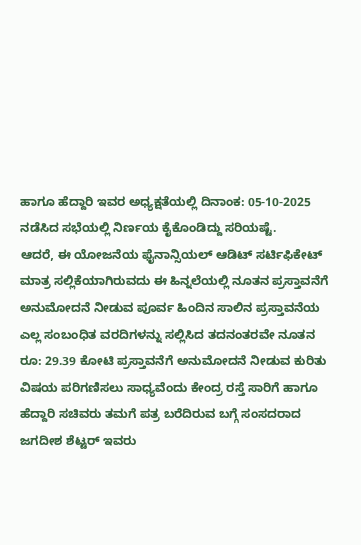ಹಾಗೂ ಹೆದ್ದಾರಿ ಇವರ ಅಧ್ಯಕ್ಷತೆಯಲ್ಲಿ ದಿನಾಂಕ: 05-10-2025 ನಡೆಸಿದ ಸಭೆಯಲ್ಲಿ ನಿರ್ಣಯ ಕೈಕೊಂಡಿದ್ದು ಸರಿಯಷ್ಟೆ.
ಆದರೆ, ಈ ಯೋಜನೆಯ ಫೈನಾನ್ಸಿಯಲ್ ಆಡಿಟ್ ಸರ್ಟಿಫಿಕೇಟ್ ಮಾತ್ರ ಸಲ್ಲಿಕೆಯಾಗಿರುವದು ಈ ಹಿನ್ನಲೆಯಲ್ಲಿ ನೂತನ ಪ್ರಸ್ತಾವನೆಗೆ ಅನುಮೋದನೆ ನೀಡುವ ಪೂರ್ವ ಹಿಂದಿನ ಸಾಲಿನ ಪ್ರಸ್ತಾವನೆಯ ಎಲ್ಲ ಸಂಬಂಧಿತ ವರದಿಗಳನ್ನು ಸಲ್ಲಿಸಿದ ತದನಂತರವೇ ನೂತನ ರೂ: 29.39 ಕೋಟಿ ಪ್ರಸ್ತಾವನೆಗೆ ಅನುಮೋದನೆ ನೀಡುವ ಕುರಿತು ವಿಷಯ ಪರಿಗಣಿಸಲು ಸಾಧ್ಯವೆಂದು ಕೇಂದ್ರ ರಸ್ತೆ ಸಾರಿಗೆ ಹಾಗೂ ಹೆದ್ದಾರಿ ಸಚಿವರು ತಮಗೆ ಪತ್ರ ಬರೆದಿರುವ ಬಗ್ಗೆ ಸಂಸದರಾದ ಜಗದೀಶ ಶೆಟ್ಟರ್ ಇವರು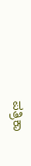ಪತ್ರಿಕಾ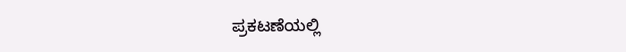ಪ್ರಕಟಣೆಯಲ್ಲಿ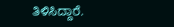ತಿಳಿಸಿದ್ದಾರೆ.